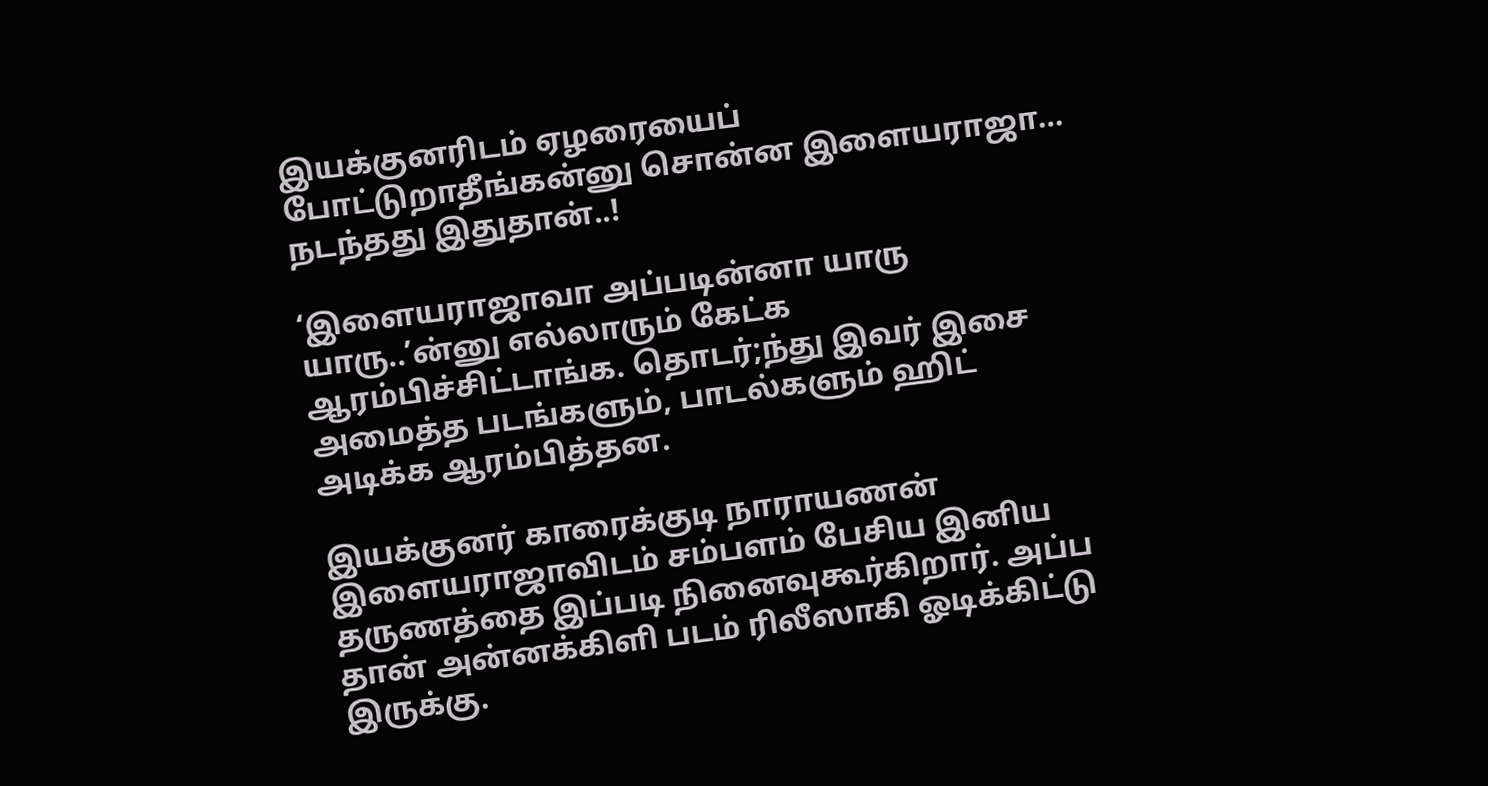இயக்குனரிடம் ஏழரையைப் போட்டுறாதீங்கன்னு சொன்ன இளையராஜா… நடந்தது இதுதான்..!

‘இளையராஜாவா அப்படின்னா யாரு யாரு..’ன்னு எல்லாரும் கேட்க ஆரம்பிச்சிட்டாங்க. தொடர்;ந்து இவர் இசை அமைத்த படங்களும், பாடல்களும் ஹிட் அடிக்க ஆரம்பித்தன.

இயக்குனர் காரைக்குடி நாராயணன் இளையராஜாவிடம் சம்பளம் பேசிய இனிய தருணத்தை இப்படி நினைவுகூர்கிறார். அப்ப தான் அன்னக்கிளி படம் ரிலீஸாகி ஓடிக்கிட்டு இருக்கு.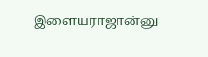இளையராஜான்னு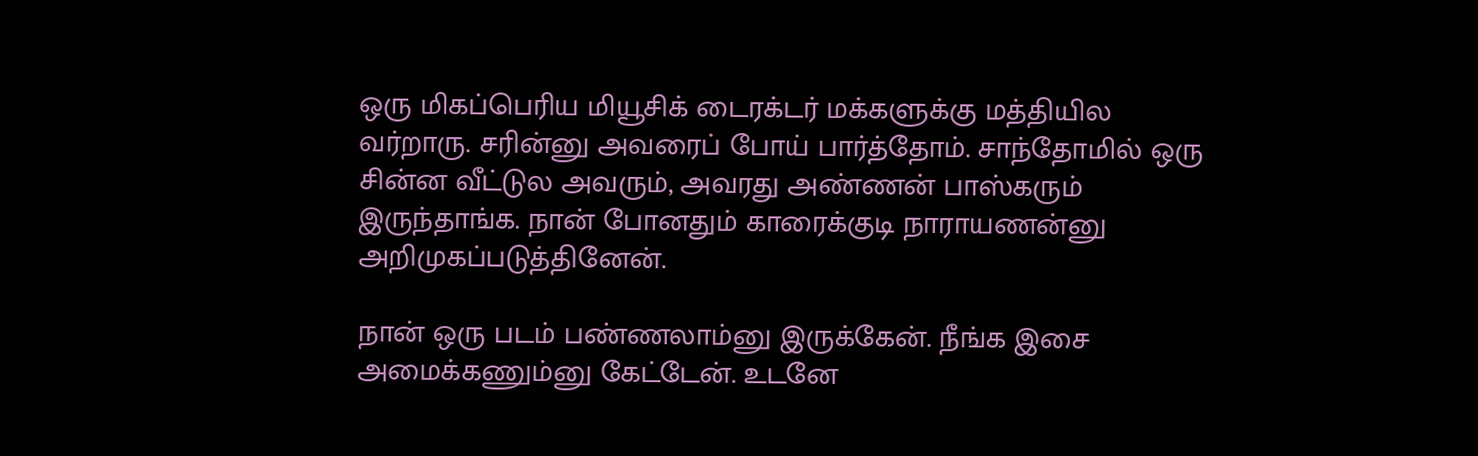ஒரு மிகப்பெரிய மியூசிக் டைரக்டர் மக்களுக்கு மத்தியில வர்றாரு. சரின்னு அவரைப் போய் பார்த்தோம். சாந்தோமில் ஒரு சின்ன வீட்டுல அவரும், அவரது அண்ணன் பாஸ்கரும் இருந்தாங்க. நான் போனதும் காரைக்குடி நாராயணன்னு அறிமுகப்படுத்தினேன்.

நான் ஒரு படம் பண்ணலாம்னு இருக்கேன். நீங்க இசை அமைக்கணும்னு கேட்டேன். உடனே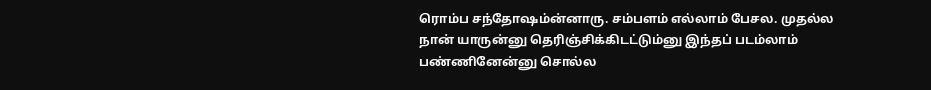ரொம்ப சந்தோஷம்ன்னாரு. சம்பளம் எல்லாம் பேசல. முதல்ல நான் யாருன்னு தெரிஞ்சிக்கிடட்டும்னு இந்தப் படம்லாம் பண்ணினேன்னு சொல்ல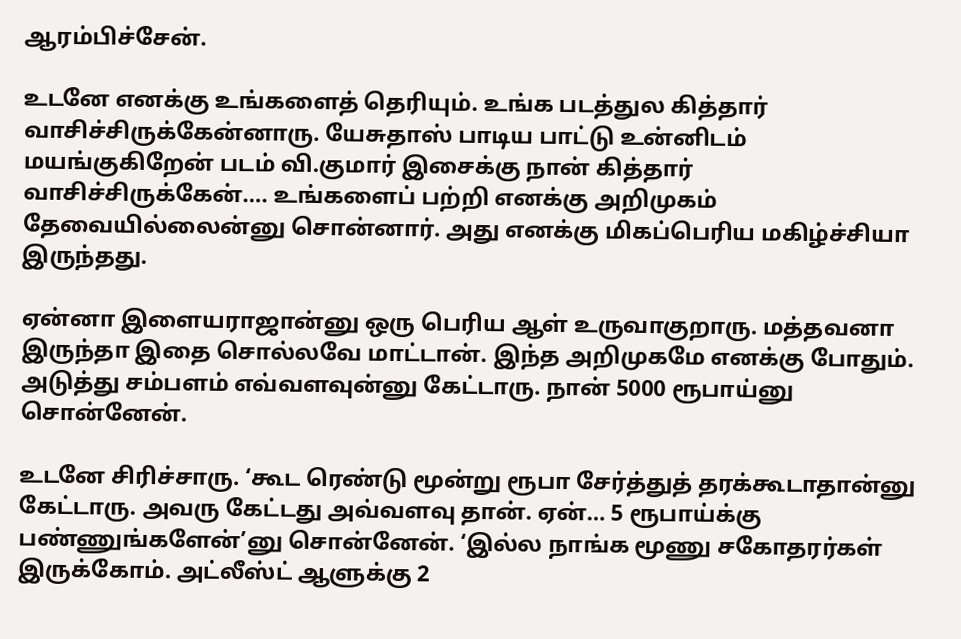ஆரம்பிச்சேன்.

உடனே எனக்கு உங்களைத் தெரியும். உங்க படத்துல கித்தார் வாசிச்சிருக்கேன்னாரு. யேசுதாஸ் பாடிய பாட்டு உன்னிடம் மயங்குகிறேன் படம் வி.குமார் இசைக்கு நான் கித்தார் வாசிச்சிருக்கேன்…. உங்களைப் பற்றி எனக்கு அறிமுகம் தேவையில்லைன்னு சொன்னார். அது எனக்கு மிகப்பெரிய மகிழ்ச்சியா இருந்தது.

ஏன்னா இளையராஜான்னு ஒரு பெரிய ஆள் உருவாகுறாரு. மத்தவனா இருந்தா இதை சொல்லவே மாட்டான். இந்த அறிமுகமே எனக்கு போதும். அடுத்து சம்பளம் எவ்வளவுன்னு கேட்டாரு. நான் 5000 ரூபாய்னு சொன்னேன்.

உடனே சிரிச்சாரு. ‘கூட ரெண்டு மூன்று ரூபா சேர்த்துத் தரக்கூடாதான்னு கேட்டாரு. அவரு கேட்டது அவ்வளவு தான். ஏன்… 5 ரூபாய்க்கு பண்ணுங்களேன்’னு சொன்னேன். ‘இல்ல நாங்க மூணு சகோதரர்கள் இருக்கோம். அட்லீஸ்ட் ஆளுக்கு 2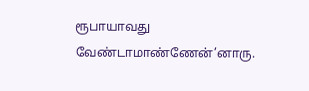ரூபாயாவது வேண்டாமாண்ணேன்’னாரு.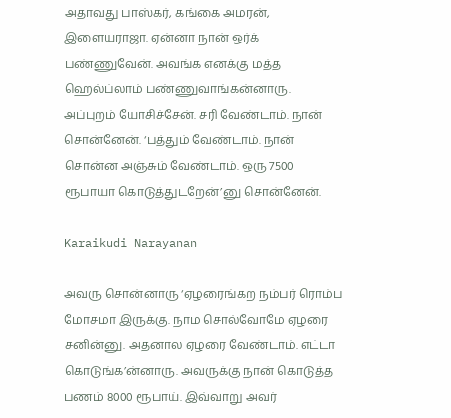அதாவது பாஸ்கர், கங்கை அமரன், இளையராஜா. ஏன்னா நான் ஒர்க் பண்ணுவேன். அவங்க எனக்கு மத்த ஹெல்ப்லாம் பண்ணுவாங்கன்னாரு. அப்புறம் யோசிச்சேன். சரி வேண்டாம். நான் சொன்னேன். ‘பத்தும் வேண்டாம். நான் சொன்ன அஞ்சும் வேண்டாம். ஒரு 7500 ரூபாயா கொடுத்துடறேன்’னு சொன்னேன்.

Karaikudi Narayanan

அவரு சொன்னாரு ‘ஏழரைங்கற நம்பர் ரொம்ப மோசமா இருக்கு. நாம சொல்வோமே ஏழரை சனின்னு. அதனால ஏழரை வேண்டாம். எட்டா கொடுங்க’ன்னாரு. அவருக்கு நான் கொடுத்த பணம் 8000 ரூபாய். இவ்வாறு அவர்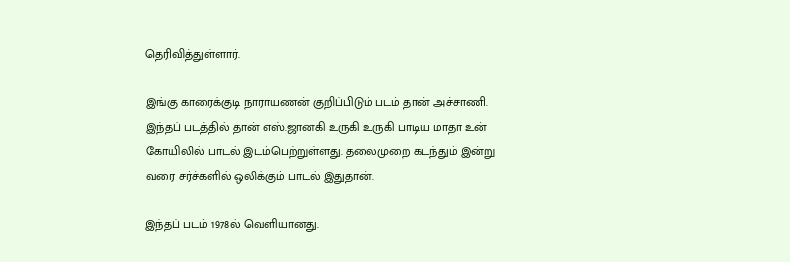தெரிவித்துள்ளார்.

இங்கு காரைக்குடி நாராயணன் குறிப்பிடும் படம் தான் அச்சாணி. இந்தப் படத்தில் தான் எஸ்.ஜானகி உருகி உருகி பாடிய மாதா உன் கோயிலில் பாடல் இடம்பெற்றுள்ளது. தலைமுறை கடந்தும் இன்று வரை சர்ச்களில் ஒலிக்கும் பாடல் இதுதான்.

இந்தப் படம் 1978ல் வெளியானது.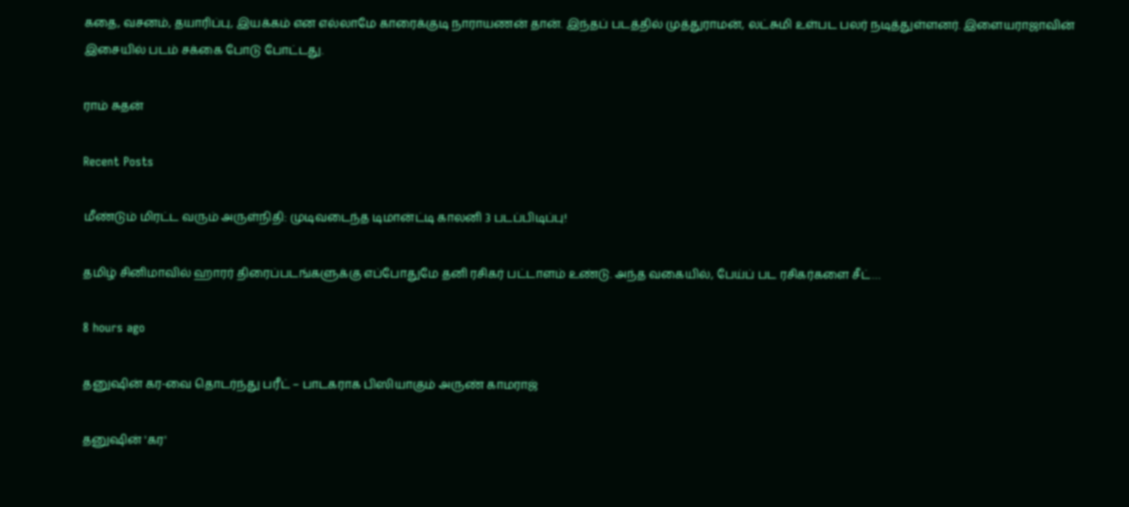கதை, வசனம், தயாரிப்பு, இயக்கம் என எல்லாமே காரைக்குடி நாராயணன் தான். இந்தப் படத்தில் முத்துராமன், லட்சுமி உள்பட பலர் நடித்துள்ளனர். இளையராஜாவின் இசையில் படம் சக்கை போடு போட்டது.

ராம் சுதன்

Recent Posts

மீண்டும் மிரட்ட வரும் அருள்நிதி: முடிவடைந்த டிமான்ட்டி காலனி 3 படப்பிடிப்பு!

தமிழ் சினிமாவில் ஹாரர் திரைப்படங்களுக்கு எப்போதுமே தனி ரசிகர் பட்டாளம் உண்டு. அந்த வகையில், பேய்ப் பட ரசிகர்களை சீட்…

8 hours ago

தனுஷின் கர-வை தொடர்ந்து பரீட் – பாடகராக பிஸியாகும் அருண் காமராஜ்

தனுஷின் 'கர'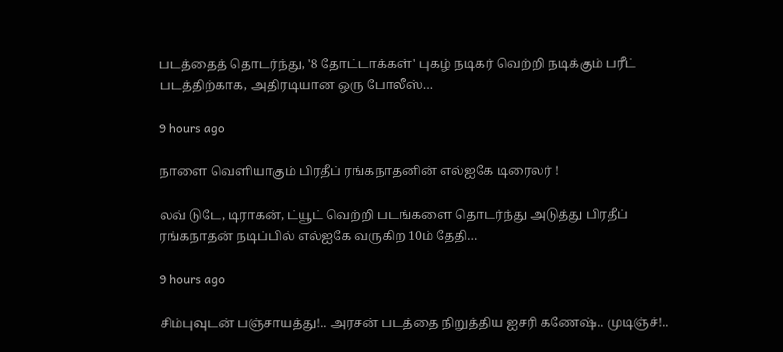படத்தைத் தொடர்ந்து, '8 தோட்டாக்கள்' புகழ் நடிகர் வெற்றி நடிக்கும் பரீட் படத்திற்காக, அதிரடியான ஒரு போலீஸ்…

9 hours ago

நாளை வெளியாகும் பிரதீப் ரங்கநாதனின் எல்ஐகே டிரைலர் !

லவ் டுடே, டிராகன், ட்யூட் வெற்றி படங்களை தொடர்ந்து அடுத்து பிரதீப் ரங்கநாதன் நடிப்பில் எல்ஐகே வருகிற 10ம் தேதி…

9 hours ago

சிம்புவுடன் பஞ்சாயத்து!.. அரசன் படத்தை நிறுத்திய ஐசரி கணேஷ்.. முடிஞ்ச்!..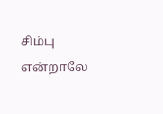சிம்பு என்றாலே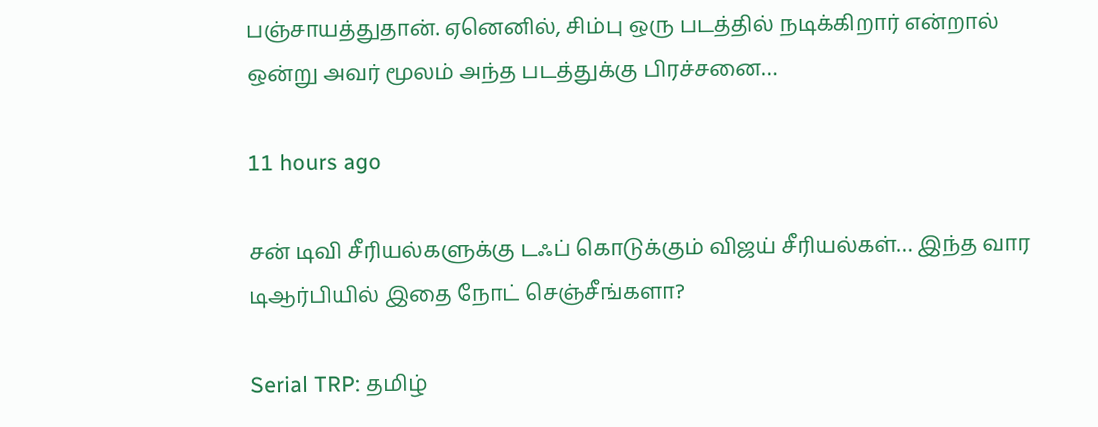பஞ்சாயத்துதான். ஏனெனில், சிம்பு ஒரு படத்தில் நடிக்கிறார் என்றால் ஒன்று அவர் மூலம் அந்த படத்துக்கு பிரச்சனை…

11 hours ago

சன் டிவி சீரியல்களுக்கு டஃப் கொடுக்கும் விஜய் சீரியல்கள்… இந்த வார டிஆர்பியில் இதை நோட் செஞ்சீங்களா?

Serial TRP: தமிழ்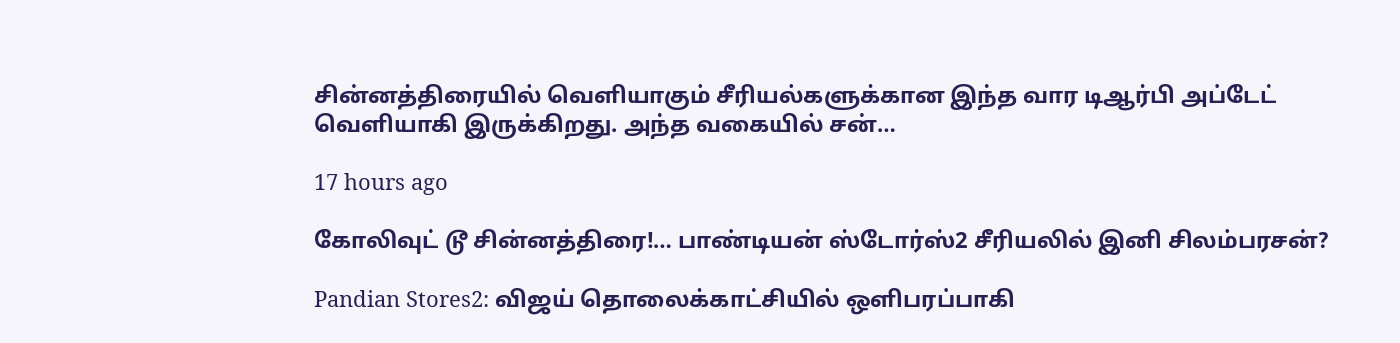சின்னத்திரையில் வெளியாகும் சீரியல்களுக்கான இந்த வார டிஆர்பி அப்டேட் வெளியாகி இருக்கிறது. அந்த வகையில் சன்…

17 hours ago

கோலிவுட் டூ சின்னத்திரை!… பாண்டியன் ஸ்டோர்ஸ்2 சீரியலில் இனி சிலம்பரசன்?

Pandian Stores2: விஜய் தொலைக்காட்சியில் ஒளிபரப்பாகி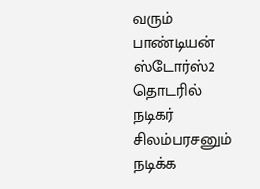வரும் பாண்டியன் ஸ்டோர்ஸ்2 தொடரில் நடிகர் சிலம்பரசனும் நடிக்க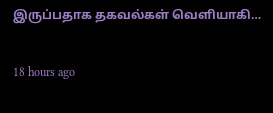இருப்பதாக தகவல்கள் வெளியாகி…

18 hours ago